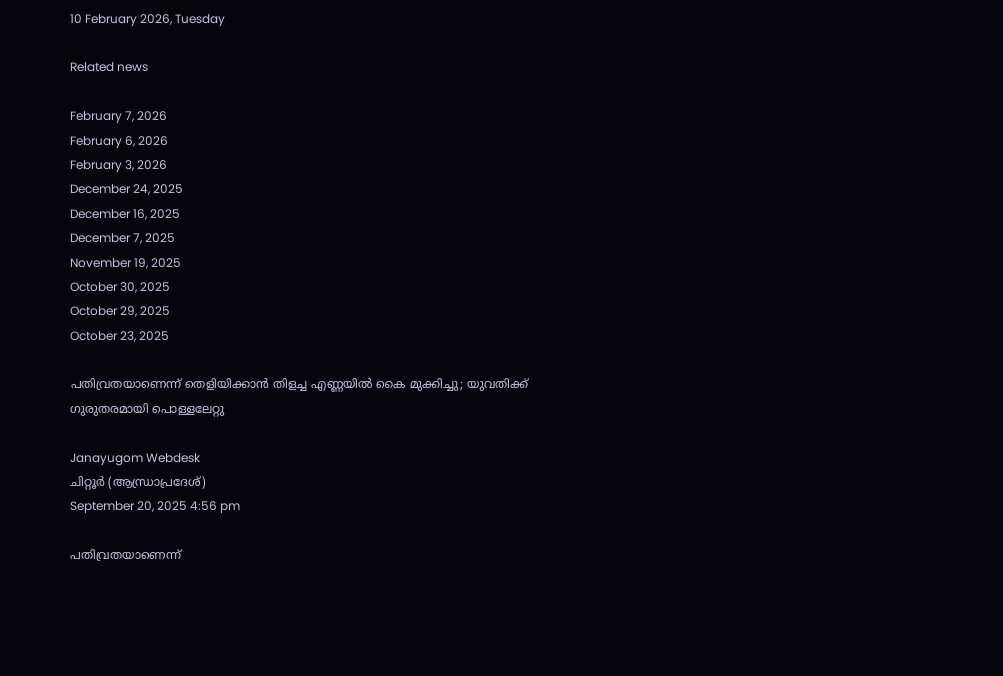10 February 2026, Tuesday

Related news

February 7, 2026
February 6, 2026
February 3, 2026
December 24, 2025
December 16, 2025
December 7, 2025
November 19, 2025
October 30, 2025
October 29, 2025
October 23, 2025

പതിവ്രതയാണെന്ന് തെളിയിക്കാന്‍ തിളച്ച എണ്ണയില്‍ കൈ മുക്കിച്ചു; യുവതിക്ക് ഗുരുതരമായി പൊള്ളലേറ്റു

Janayugom Webdesk
ചിറ്റൂർ (ആന്ധ്രാപ്രദേശ്)
September 20, 2025 4:56 pm

പതിവ്രതയാണെന്ന്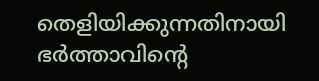തെളിയിക്കുന്നതിനായി ഭർത്താവിൻ്റെ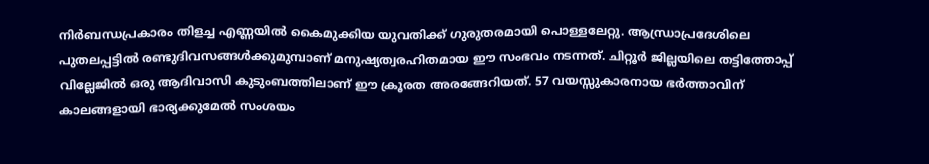നിർബന്ധപ്രകാരം തിളച്ച എണ്ണയിൽ കൈമുക്കിയ യുവതിക്ക് ഗുരുതരമായി പൊള്ളലേറ്റു. ആന്ധ്രാപ്രദേശിലെ പുതലപ്പട്ടിൽ രണ്ടുദിവസങ്ങൾക്കുമുമ്പാണ് മനുഷ്യത്വരഹിതമായ ഈ സംഭവം നടന്നത്. ചിറ്റൂർ ജില്ലയിലെ തട്ടിത്തോപ്പ് വില്ലേജിൽ ഒരു ആദിവാസി കുടുംബത്തിലാണ് ഈ ക്രൂരത അരങ്ങേറിയത്. 57 വയസ്സുകാരനായ ഭർത്താവിന് കാലങ്ങളായി ഭാര്യക്കുമേൽ സംശയം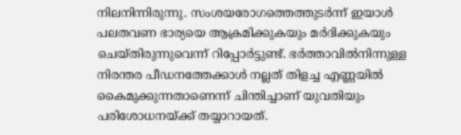നിലനിന്നിരുന്നു. സംശയരോഗത്തെത്തുടർന്ന് ഇയാൾ പലതവണ ഭാര്യയെ ആക്രമിക്കുകയും മർദിക്കുകയും ചെയ്തിരുന്നുവെന്ന് റിപ്പോർട്ടുണ്ട്. ഭർത്താവിൽനിന്നുള്ള നിരന്തര പീഡനത്തേക്കാൾ നല്ലത് തിളച്ച എണ്ണയിൽ കൈമുക്കുന്നതാണെന്ന് ചിന്തിച്ചാണ് യുവതിയും പരിശോധനയ്ക്ക് തയ്യാറായത്.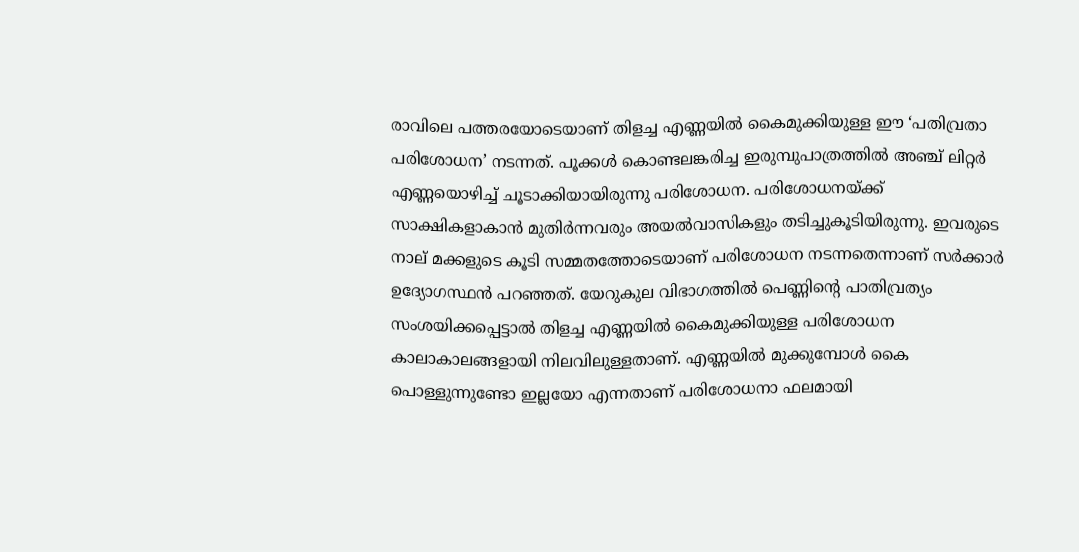രാവിലെ പത്തരയോടെയാണ് തിളച്ച എണ്ണയിൽ കൈമുക്കിയുള്ള ഈ ‘പതിവ്രതാ പരിശോധന’ നടന്നത്. പൂക്കൾ കൊണ്ടലങ്കരിച്ച ഇരുമ്പുപാത്രത്തിൽ അഞ്ച് ലിറ്റർ എണ്ണയൊഴിച്ച് ചൂടാക്കിയായിരുന്നു പരിശോധന. പരിശോധനയ്ക്ക് സാക്ഷികളാകാൻ മുതിർന്നവരും അയൽവാസികളും തടിച്ചുകൂടിയിരുന്നു. ഇവരുടെ നാല് മക്കളുടെ കൂടി സമ്മതത്തോടെയാണ് പരിശോധന നടന്നതെന്നാണ് സർക്കാർ ഉദ്യോഗസ്ഥൻ പറഞ്ഞത്. യേറുകുല വിഭാഗത്തിൽ പെണ്ണിന്റെ പാതിവ്രത്യം സംശയിക്കപ്പെട്ടാൽ തിളച്ച എണ്ണയിൽ കൈമുക്കിയുള്ള പരിശോധന കാലാകാലങ്ങളായി നിലവിലുള്ളതാണ്. എണ്ണയിൽ മുക്കുമ്പോൾ കൈ പൊള്ളുന്നുണ്ടോ ഇല്ലയോ എന്നതാണ് പരിശോധനാ ഫലമായി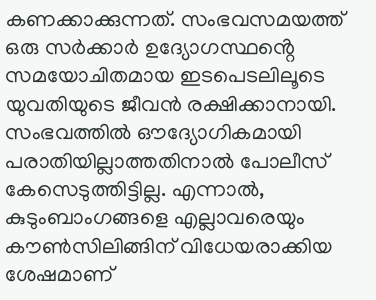കണക്കാക്കുന്നത്. സംഭവസമയത്ത് ഒരു സർക്കാർ ഉദ്യോഗസ്ഥൻ്റെ സമയോചിതമായ ഇടപെടലിലൂടെ യുവതിയുടെ ജീവൻ രക്ഷിക്കാനായി. സംഭവത്തിൽ ഔദ്യോഗികമായി പരാതിയില്ലാത്തതിനാൽ പോലീസ് കേസെടുത്തിട്ടില്ല. എന്നാൽ, കുടുംബാംഗങ്ങളെ എല്ലാവരെയും കൗൺസിലിങ്ങിന് വിധേയരാക്കിയ ശേഷമാണ്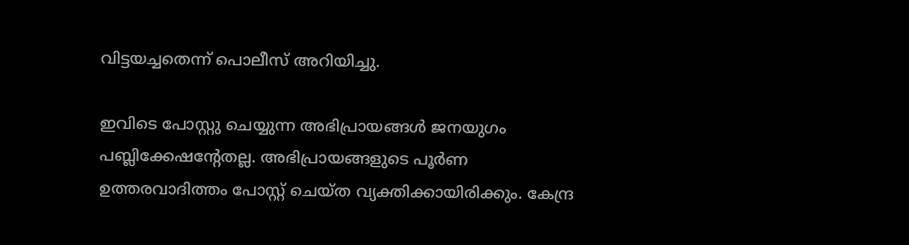വിട്ടയച്ചതെന്ന് പൊലീസ് അറിയിച്ചു.

ഇവിടെ പോസ്റ്റു ചെയ്യുന്ന അഭിപ്രായങ്ങള്‍ ജനയുഗം പബ്ലിക്കേഷന്റേതല്ല. അഭിപ്രായങ്ങളുടെ പൂര്‍ണ ഉത്തരവാദിത്തം പോസ്റ്റ് ചെയ്ത വ്യക്തിക്കായിരിക്കും. കേന്ദ്ര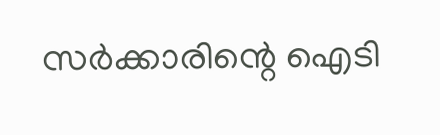സര്‍ക്കാരിന്റെ ഐടി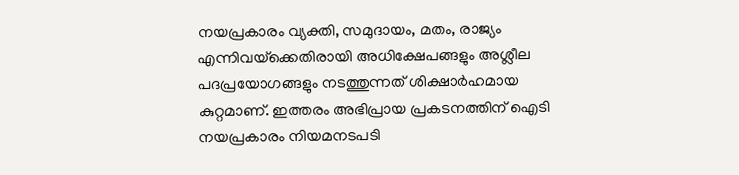നയപ്രകാരം വ്യക്തി, സമുദായം, മതം, രാജ്യം എന്നിവയ്‌ക്കെതിരായി അധിക്ഷേപങ്ങളും അശ്ലീല പദപ്രയോഗങ്ങളും നടത്തുന്നത് ശിക്ഷാര്‍ഹമായ കുറ്റമാണ്. ഇത്തരം അഭിപ്രായ പ്രകടനത്തിന് ഐടി നയപ്രകാരം നിയമനടപടി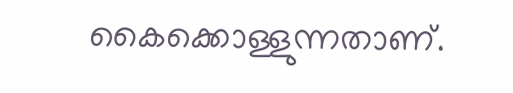കൈക്കൊള്ളുന്നതാണ്.